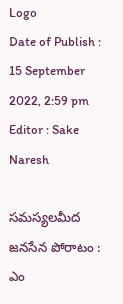Logo
Date of Publish : 15 September 2022, 2:59 pm
Editor : Sake Naresh

సమస్యలమీద జనసేన పోరాటం : ఎం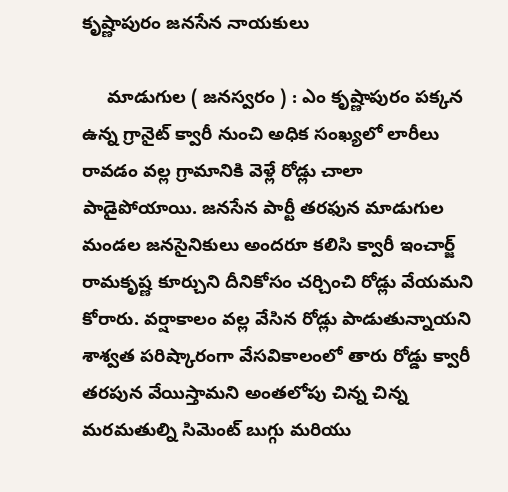కృష్ణాపురం జనసేన నాయకులు

     మాడుగుల ( జనస్వరం ) : ఎం కృష్ణాపురం పక్కన ఉన్న గ్రానైట్ క్వారీ నుంచి అధిక సంఖ్యలో లారీలు రావడం వల్ల గ్రామానికి వెళ్లే రోడ్లు చాలా పాడైపోయాయి. జనసేన పార్టీ తరఫున మాడుగుల మండల జనసైనికులు అందరూ కలిసి క్వారీ ఇంచార్జ్ రామకృష్ణ కూర్చుని దీనికోసం చర్చించి రోడ్లు వేయమని కోరారు. వర్షాకాలం వల్ల వేసిన రోడ్లు పాడుతున్నాయని శాశ్వత పరిష్కారంగా వేసవికాలంలో తారు రోడ్డు క్వారీ తరపున వేయిస్తామని అంతలోపు చిన్న చిన్న మరమతుల్ని సిమెంట్ బుగ్గు మరియు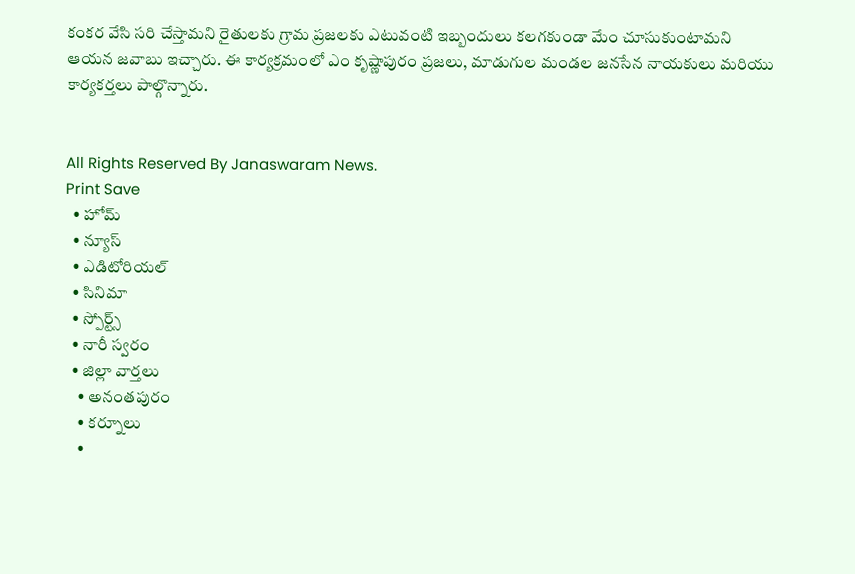కంకర వేసి సరి చేస్తామని రైతులకు గ్రామ ప్రజలకు ఎటువంటి ఇబ్బందులు కలగకుండా మేం చూసుకుంటామని ఆయన జవాబు ఇచ్చారు. ఈ కార్యక్రమంలో ఎం కృష్ణాపురం ప్రజలు, మాడుగుల మండల జనసేన నాయకులు మరియు కార్యకర్తలు పాల్గొన్నారు.


All Rights Reserved By Janaswaram News.
Print Save
  • హోమ్
  • న్యూస్
  • ఎడిటోరియల్
  • సినిమా
  • స్పోర్ట్స్
  • నారీ స్వరం
  • జిల్లా వార్తలు
    • అనంతపురం
    • కర్నూలు
    •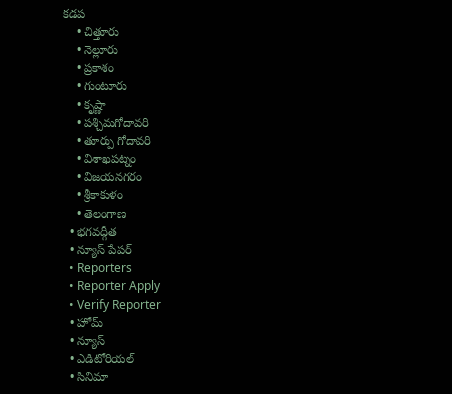కడప
    • చిత్తూరు
    • నెల్లూరు
    • ప్రకాశం
    • గుంటూరు
    • కృష్ణా
    • పశ్చిమగోదావరి
    • తూర్పు గోదావరి
    • విశాఖపట్నం
    • విజయనగరం
    • శ్రీకాకుళం
    • తెలంగాణ
  • భగవద్గీత
  • న్యూస్ పేపర్
  • Reporters
  • Reporter Apply
  • Verify Reporter
  • హోమ్
  • న్యూస్
  • ఎడిటోరియల్
  • సినిమా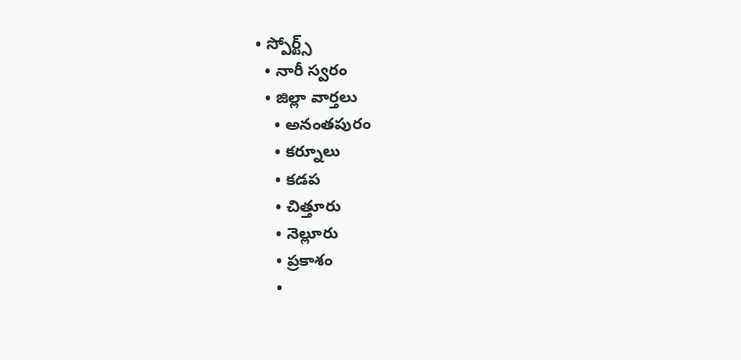• స్పోర్ట్స్
  • నారీ స్వరం
  • జిల్లా వార్తలు
    • అనంతపురం
    • కర్నూలు
    • కడప
    • చిత్తూరు
    • నెల్లూరు
    • ప్రకాశం
    •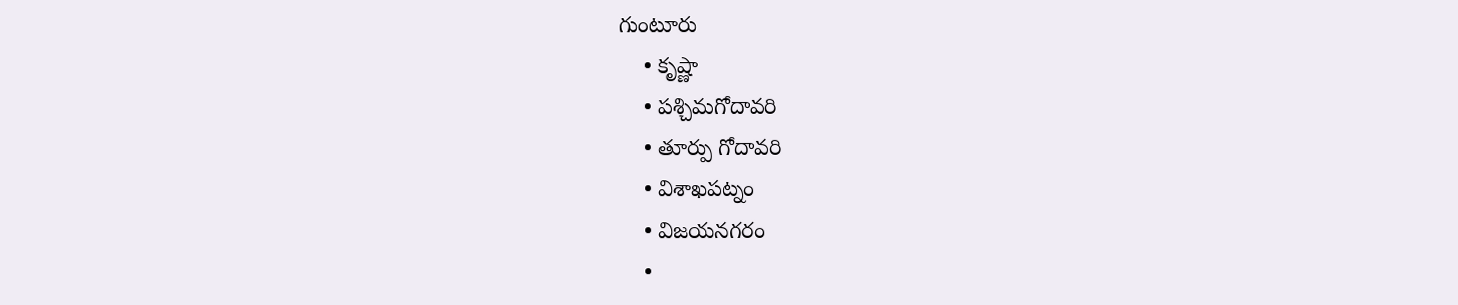గుంటూరు
    • కృష్ణా
    • పశ్చిమగోదావరి
    • తూర్పు గోదావరి
    • విశాఖపట్నం
    • విజయనగరం
    •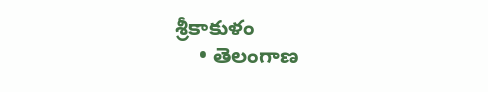శ్రీకాకుళం
    • తెలంగాణ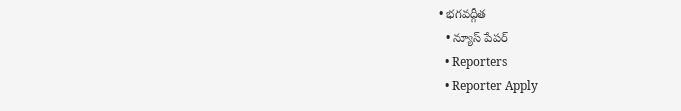• భగవద్గీత
  • న్యూస్ పేపర్
  • Reporters
  • Reporter Apply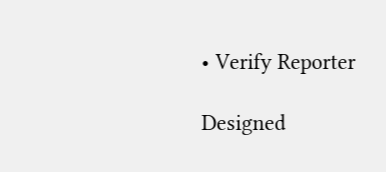• Verify Reporter

Designed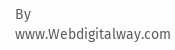By www.Webdigitalway.com